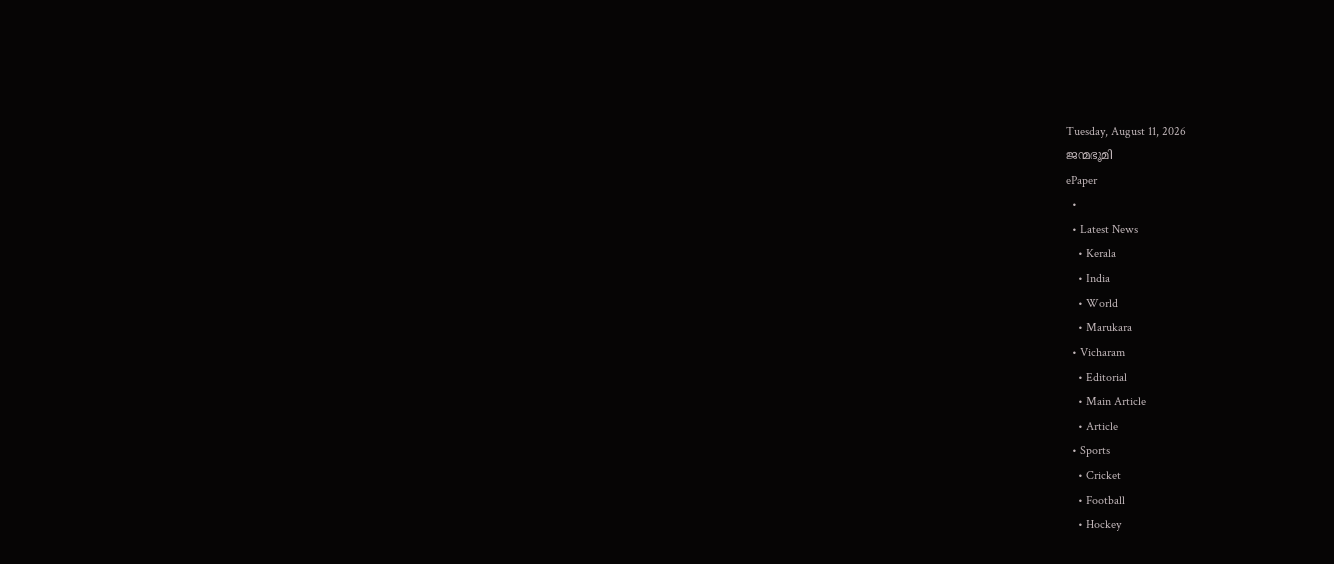Tuesday, August 11, 2026
ജന്മഭൂമി
ePaper
  •
  • Latest News
    • Kerala
    • India
    • World
    • Marukara
  • Vicharam
    • Editorial
    • Main Article
    • Article
  • Sports
    • Cricket
    • Football
    • Hockey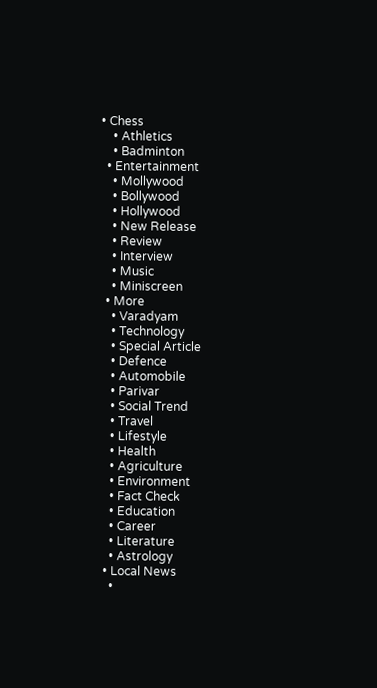• Chess
    • Athletics
    • Badminton
  • Entertainment
    • Mollywood
    • Bollywood
    • Hollywood
    • New Release
    • Review
    • Interview
    • Music
    • Miniscreen
  • More
    • Varadyam
    • Technology
    • Special Article
    • Defence
    • Automobile
    • Parivar
    • Social Trend
    • Travel
    • Lifestyle
    • Health
    • Agriculture
    • Environment
    • Fact Check
    • Education
    • Career
    • Literature
    • Astrology
  • Local News
    •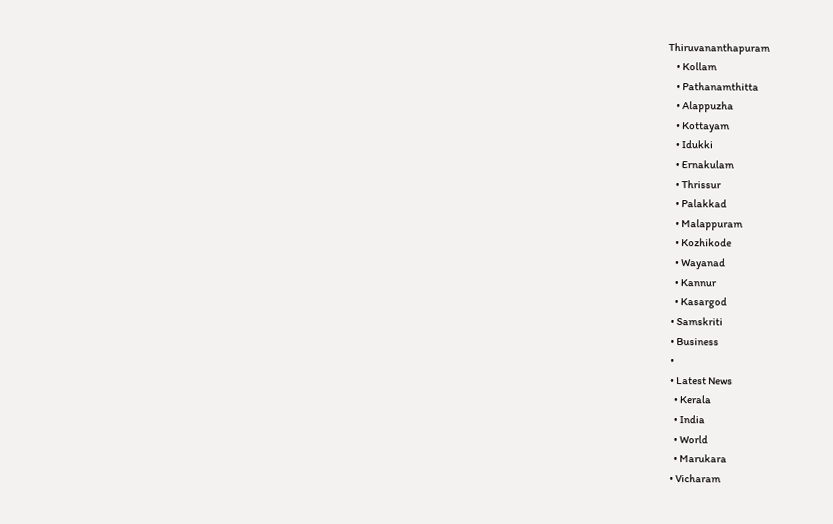Thiruvananthapuram
    • Kollam
    • Pathanamthitta
    • Alappuzha
    • Kottayam
    • Idukki
    • Ernakulam
    • Thrissur
    • Palakkad
    • Malappuram
    • Kozhikode
    • Wayanad
    • Kannur
    • Kasargod
  • Samskriti
  • Business
  •
  • Latest News
    • Kerala
    • India
    • World
    • Marukara
  • Vicharam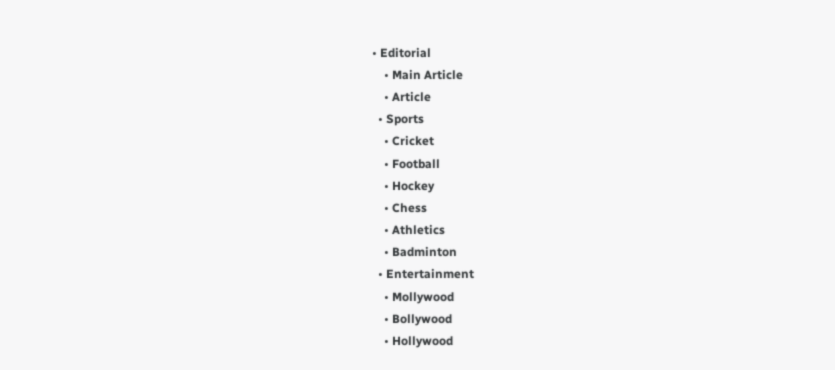• Editorial
    • Main Article
    • Article
  • Sports
    • Cricket
    • Football
    • Hockey
    • Chess
    • Athletics
    • Badminton
  • Entertainment
    • Mollywood
    • Bollywood
    • Hollywood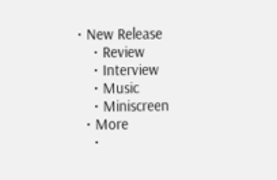• New Release
    • Review
    • Interview
    • Music
    • Miniscreen
  • More
    •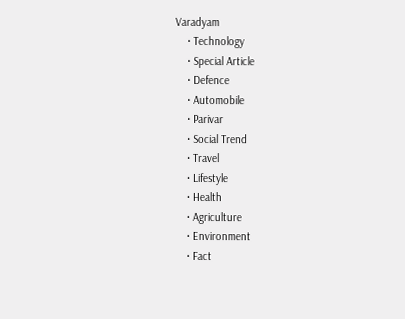Varadyam
    • Technology
    • Special Article
    • Defence
    • Automobile
    • Parivar
    • Social Trend
    • Travel
    • Lifestyle
    • Health
    • Agriculture
    • Environment
    • Fact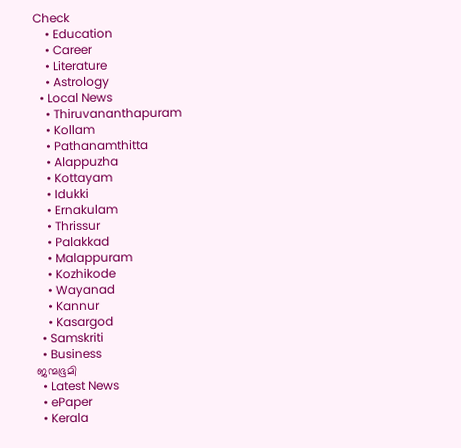Check
    • Education
    • Career
    • Literature
    • Astrology
  • Local News
    • Thiruvananthapuram
    • Kollam
    • Pathanamthitta
    • Alappuzha
    • Kottayam
    • Idukki
    • Ernakulam
    • Thrissur
    • Palakkad
    • Malappuram
    • Kozhikode
    • Wayanad
    • Kannur
    • Kasargod
  • Samskriti
  • Business
ജന്മഭൂമി
  • Latest News
  • ePaper
  • Kerala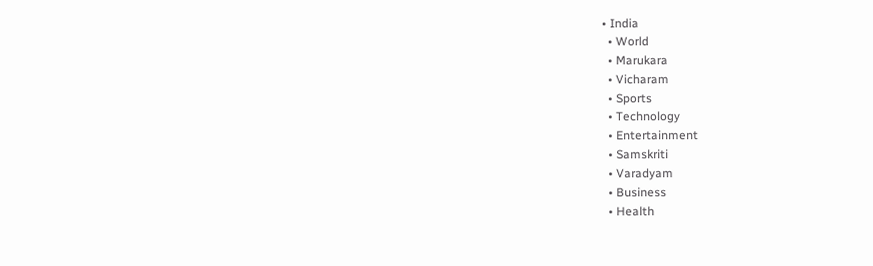• India
  • World
  • Marukara
  • Vicharam
  • Sports
  • Technology
  • Entertainment
  • Samskriti
  • Varadyam
  • Business
  • Health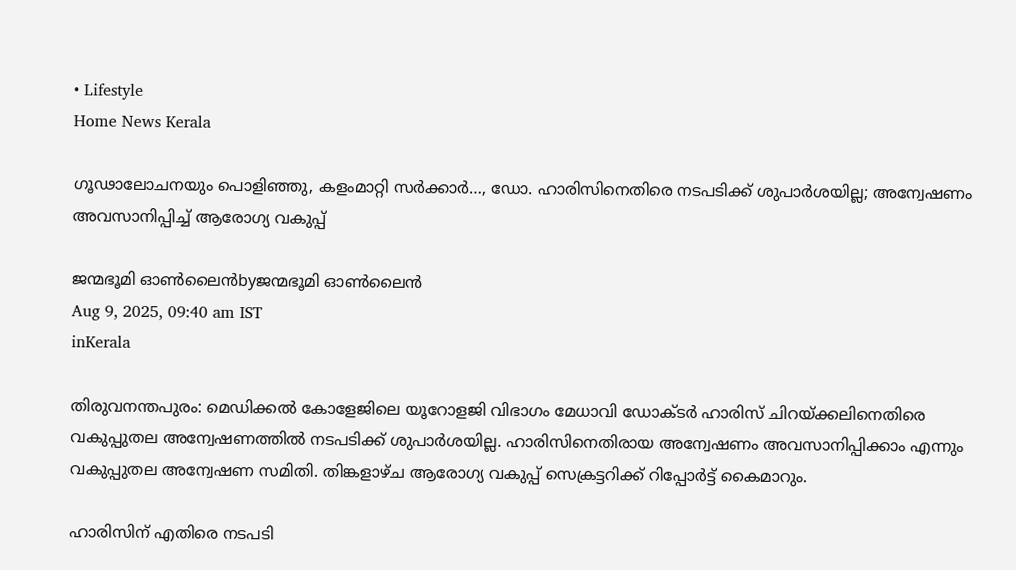• Lifestyle
Home News Kerala

ഗൂഢാലോചനയും പൊളിഞ്ഞു, കളംമാറ്റി സര്‍ക്കാര്‍…, ഡോ. ഹാരിസിനെതിരെ നടപടിക്ക് ശുപാർശയില്ല; അന്വേഷണം അവസാനിപ്പിച്ച് ആരോഗ്യ വകുപ്പ്

ജന്മഭൂമി ഓണ്‍ലൈന്‍byജന്മഭൂമി ഓണ്‍ലൈന്‍
Aug 9, 2025, 09:40 am IST
inKerala

തിരുവനന്തപുരം: മെഡിക്കൽ കോളേജിലെ യൂറോളജി വിഭാഗം മേധാവി ഡോക്ടർ ഹാരിസ് ചിറയ്‌ക്കലിനെതിരെ വകുപ്പുതല അന്വേഷണത്തില്‍ നടപടിക്ക് ശുപാർശയില്ല. ഹാരിസിനെതിരായ അന്വേഷണം അവസാനിപ്പിക്കാം എന്നും വകുപ്പുതല അന്വേഷണ സമിതി. തിങ്കളാഴ്ച ആരോഗ്യ വകുപ്പ് സെക്രട്ടറിക്ക് റിപ്പോർട്ട് കൈമാറും.

ഹാരിസിന് എതിരെ നടപടി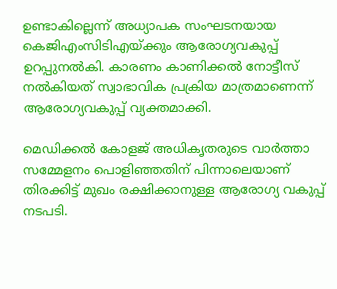ഉണ്ടാകില്ലെന്ന് അധ്യാപക സംഘടനയായ കെജിഎംസിടിഎയ്‌ക്കും ആരോഗ്യവകുപ്പ് ഉറപ്പുനൽകി. കാരണം കാണിക്കല്‍ നോട്ടീസ് നൽകിയത് സ്വാഭാവിക പ്രക്രിയ മാത്രമാണെന്ന് ആരോഗ്യവകുപ്പ് വ്യക്തമാക്കി.

മെഡിക്കൽ കോളജ് അധികൃതരുടെ വാർത്താ സമ്മേളനം പൊളിഞ്ഞതിന് പിന്നാലെയാണ് തിരക്കിട്ട് മുഖം രക്ഷിക്കാനുള്ള ആരോഗ്യ വകുപ്പ് നടപടി.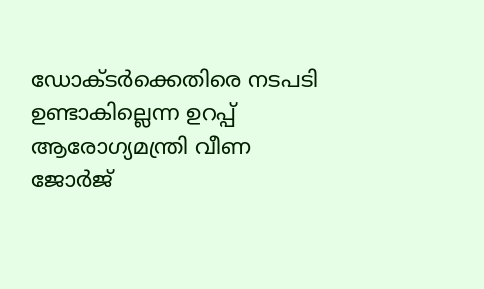ഡോക്ടർക്കെതിരെ നടപടി ഉണ്ടാകില്ലെന്ന ഉറപ്പ് ആരോഗ്യമന്ത്രി വീണ ജോര്‍ജ്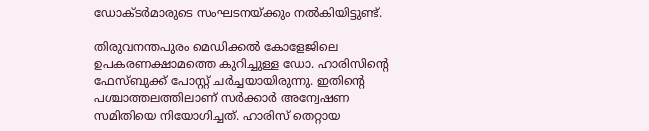ഡോക്ടർമാരുടെ സംഘടനയ്‌ക്കും നൽകിയിട്ടുണ്ട്.

തിരുവനന്തപുരം മെഡിക്കൽ കോളേജിലെ ഉപകരണക്ഷാമത്തെ കുറിച്ചുള്ള ഡോ. ഹാരിസിന്റെ ഫേസ്ബുക്ക് പോസ്റ്റ് ചർച്ചയായിരുന്നു. ഇതിന്റെ പശ്ചാത്തലത്തിലാണ് സർക്കാർ അന്വേഷണ സമിതിയെ നിയോഗിച്ചത്. ഹാരിസ് തെറ്റായ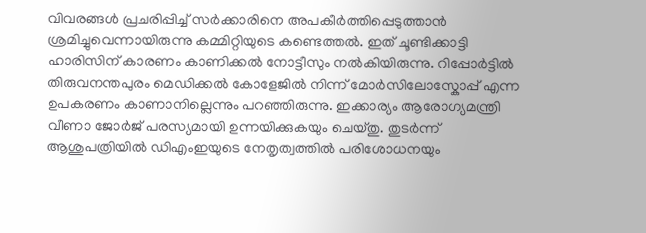വിവരങ്ങള്‍ പ്രചരിപ്പിച്ച് സർക്കാരിനെ അപകീർത്തിപ്പെടുത്താൻ ശ്രമിച്ചുവെന്നായിരുന്നു കമ്മിറ്റിയുടെ കണ്ടെത്തല്‍. ഇത് ചൂണ്ടിക്കാട്ടി ഹാരിസിന് കാരണം കാണിക്കല്‍ നോട്ടീസും നല്‍കിയിരുന്നു. റിപ്പോർട്ടില്‍ തിരുവനന്തപുരം മെഡിക്കൽ കോളേജിൽ നിന്ന് മോർസിലോസ്കോപ്പ് എന്ന ഉപകരണം കാണാനില്ലെന്നും പറഞ്ഞിരുന്നു. ഇക്കാര്യം ആരോഗ്യമന്ത്രി വീണാ ജോർജ് പരസ്യമായി ഉന്നയിക്കുകയും ചെയ്തു. തുടർന്ന് ആശുപത്രിയില്‍ ഡിഎംഇയുടെ നേതൃത്വത്തില്‍ പരിശോധനയും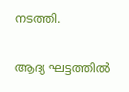നടത്തി.

ആദ്യ ഘട്ടത്തില്‍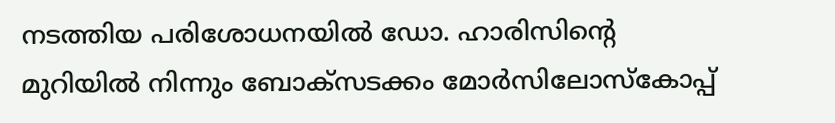നടത്തിയ പരിശോധനയില്‍ ഡോ. ഹാരിസിന്റെ മുറിയില്‍ നിന്നും ബോക്സടക്കം മോർസിലോസ്കോപ്പ്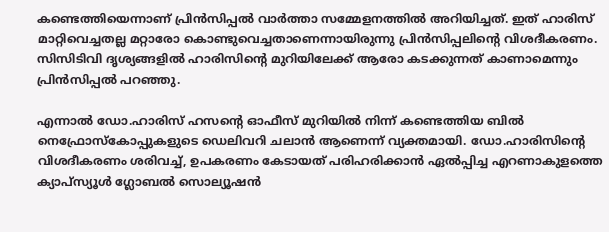കണ്ടെത്തിയെന്നാണ് പ്രിന്‍സിപ്പല്‍ വാർത്താ സമ്മേളനത്തില്‍ അറിയിച്ചത്. ഇത് ഹാരിസ് മാറ്റിവെച്ചതല്ല മറ്റാരോ കൊണ്ടുവെച്ചതാണെന്നായിരുന്നു പ്രിന്‍സിപ്പലിന്റെ വിശദീകരണം. സിസിടിവി ദൃശ്യങ്ങളില്‍ ഹാരിസിന്റെ മുറിയിലേക്ക് ആരോ കടക്കുന്നത് കാണാമെന്നും പ്രിന്‍സിപ്പല്‍ പറഞ്ഞു.

എന്നാല്‍ ഡോ.ഹാരിസ് ഹസന്റെ ഓഫീസ് മുറിയില്‍ നിന്ന് കണ്ടെത്തിയ ബില്‍ നെഫ്രോസ്‌കോപ്പുകളുടെ ഡെലിവറി ചലാന്‍ ആണെന്ന് വ്യക്തമായി. ഡോ.ഹാരിസിന്റെ വിശദീകരണം ശരിവച്ച്, ഉപകരണം കേടായത് പരിഹരിക്കാന്‍ ഏല്‍പ്പിച്ച എറണാകുളത്തെ ക്യാപ്സ്യൂള്‍ ഗ്ലോബല്‍ സൊല്യൂഷന്‍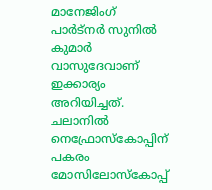മാനേജിംഗ് പാര്‍ട്‌നര്‍ സുനില്‍ കുമാര്‍ വാസുദേവാണ് ഇക്കാര്യം അറിയിച്ചത്. ചലാനില്‍ നെഫ്രോസ്‌കോപ്പിന് പകരം മോസിലോസ്‌കോപ്പ്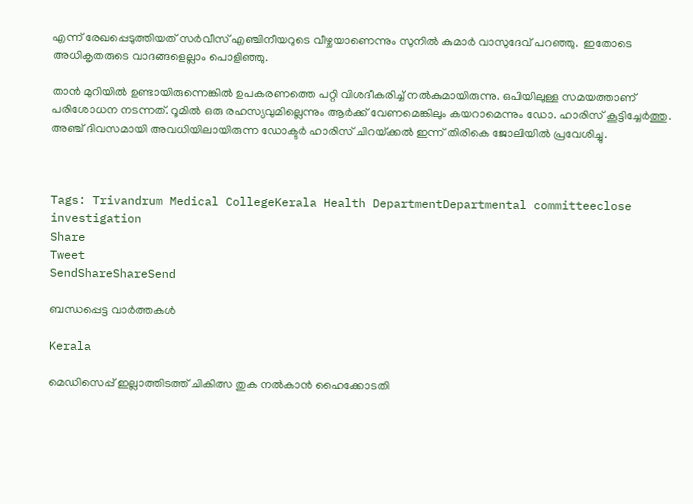എന്ന് രേഖപ്പെടുത്തിയത് സര്‍വീസ് എഞ്ചിനീയറുടെ വീഴ്ചയാണെന്നും സുനില്‍ കുമാര്‍ വാസുദേവ് പറഞ്ഞു.  ഇതോടെ അധികൃതരുടെ വാദങ്ങളെല്ലാം പൊളിഞ്ഞു.

താൻ മുറിയിൽ ഉണ്ടായിരുന്നെങ്കിൽ ഉപകരണത്തെ പറ്റി വിശദീകരിച്ച് നൽകുമായിരുന്നു. ഒപിയിലുള്ള സമയത്താണ് പരിശോധന നടന്നത്. റൂമിൽ ഒരു രഹസ്യവുമില്ലെന്നും ആർക്ക് വേണമെങ്കിലും കയറാമെന്നും ഡോ. ഹാരിസ് കൂട്ടിച്ചേർത്തു. അഞ്ച് ദിവസമായി അവധിയിലായിരുന്ന ഡോക്ടർ ഹാരിസ് ചിറയ്‌ക്കല്‍ ഇന്ന് തിരികെ ജോലിയില്‍ പ്രവേശിച്ചു.



Tags: Trivandrum Medical CollegeKerala Health DepartmentDepartmental committeeclose investigation
Share
Tweet
SendShareShareSend

ബന്ധപ്പെട്ട വാര്‍ത്തകള്‍

Kerala

മെഡിസെപ്പ് ഇല്ലാത്തിടത്ത് ചികിത്സ തുക നല്‍കാന്‍ ഹൈക്കോടതി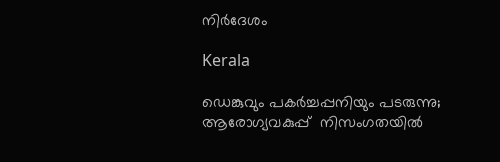നിര്‍ദേശം

Kerala

ഡെങ്കുവും പകര്‍ച്ചപ്പനിയും പടരുന്നു; ആരോഗ്യവകുപ്പ്  നിസംഗതയില്‍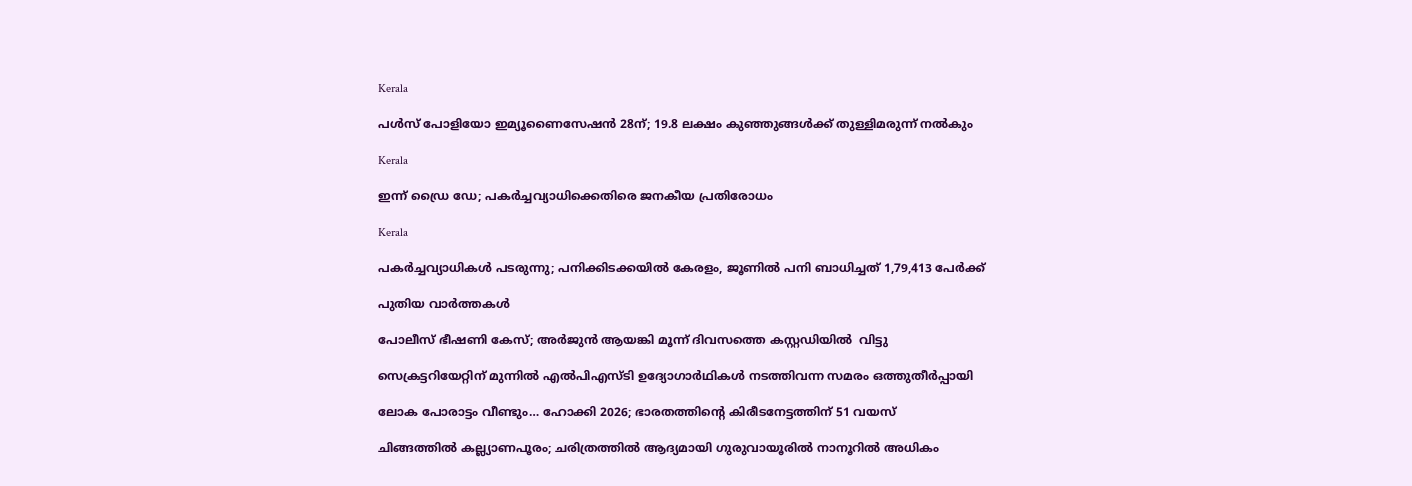Kerala

പൾസ്‌ പോളിയോ ഇമ്യൂണൈസേഷൻ 28ന്; 19.8 ലക്ഷം കുഞ്ഞുങ്ങൾക്ക്‌ തുള്ളിമരുന്ന് നൽകും

Kerala

ഇന്ന് ഡ്രൈ ഡേ; പകർച്ചവ്യാധിക്കെതിരെ ജനകീയ പ്രതിരോധം

Kerala

പകര്‍ച്ചവ്യാധികള്‍ പടരുന്നു; പനിക്കിടക്കയില്‍ കേരളം, ജൂണില്‍ പനി ബാധിച്ചത് 1,79,413 പേര്‍ക്ക്

പുതിയ വാര്‍ത്തകള്‍

പോലീസ് ഭീഷണി കേസ്; അർജുൻ ആയങ്കി മൂന്ന് ദിവസത്തെ കസ്റ്റഡിയിൽ  വിട്ടു

സെക്രട്ടറിയേറ്റിന് മുന്നിൽ എൽപിഎസ്ടി ഉദ്യോഗാർഥികൾ നടത്തിവന്ന സമരം ഒത്തുതീർപ്പായി

ലോക പോരാട്ടം വീണ്ടും… ഹോക്കി 2026; ഭാരതത്തിന്റെ കിരീടനേട്ടത്തിന് 51 വയസ്

ചിങ്ങത്തില്‍ കല്ല്യാണപൂരം; ചരിത്രത്തില്‍ ആദ്യമായി ഗുരുവായൂരില്‍ നാനൂറില്‍ അധികം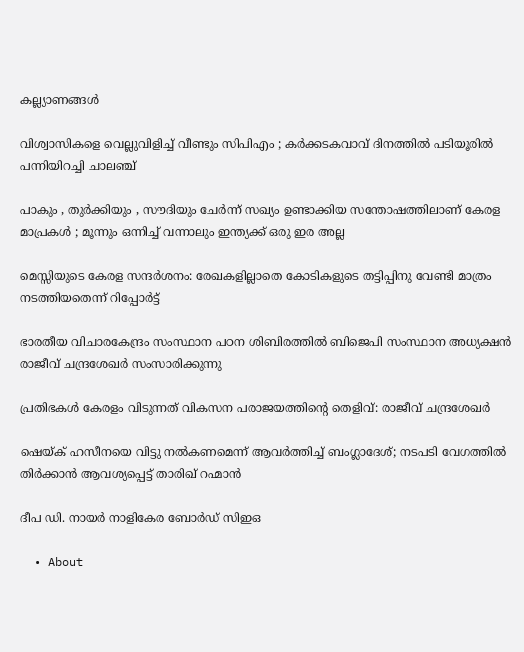കല്ല്യാണങ്ങള്‍

വിശ്വാസികളെ വെല്ലുവിളിച്ച് വീണ്ടും സിപിഎം ; കർക്കടകവാവ് ദിനത്തിൽ പടിയൂരിൽ പന്നിയിറച്ചി ചാലഞ്ച്

പാകും , തുർക്കിയും , സൗദിയും ചേർന്ന് സഖ്യം ഉണ്ടാക്കിയ സന്തോഷത്തിലാണ് കേരള മാപ്രകൾ ; മൂന്നും ഒന്നിച്ച് വന്നാലും ഇന്ത്യക്ക് ഒരു ഇര അല്ല

മെസ്സിയുടെ കേരള സന്ദര്‍ശനം: രേഖകളില്ലാതെ കോടികളുടെ തട്ടിപ്പിനു വേണ്ടി മാത്രം നടത്തിയതെന്ന് റിപ്പോർട്ട്

ഭാരതീയ വിചാരകേന്ദ്രം സംസ്ഥാന പഠന ശിബിരത്തില്‍ ബിജെപി സംസ്ഥാന അധ്യക്ഷന്‍ രാജീവ് ചന്ദ്രശേഖര്‍ സംസാരിക്കുന്നു

പ്രതിഭകള്‍ കേരളം വിടുന്നത് വികസന പരാജയത്തിന്റെ തെളിവ്: രാജീവ് ചന്ദ്രശേഖര്‍

ഷെയ്‌ക് ഹസീനയെ വിട്ടു നല്‍കണമെന്ന് ആവര്‍ത്തിച്ച് ബംഗ്ലാദേശ്; നടപടി വേഗത്തില്‍ തിര്‍ക്കാൻ ആവശ്യപ്പെട്ട് താരിഖ് റഹ്മാൻ

ദീപ ഡി. നായര്‍ നാളികേര ബോര്‍ഡ് സിഇഒ

  • About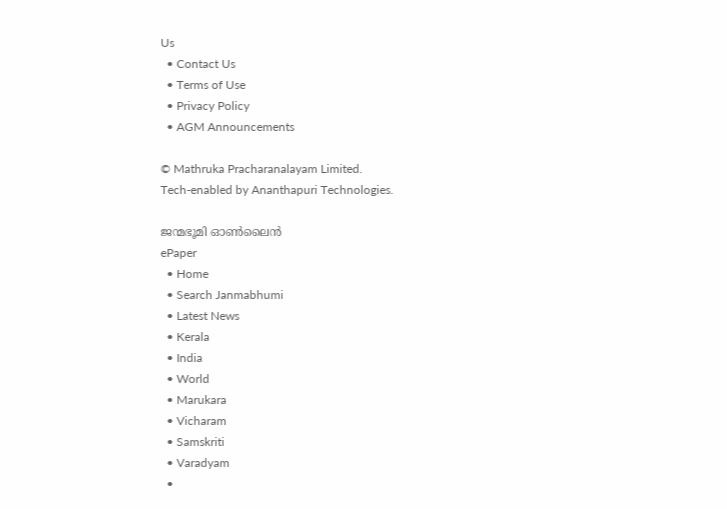Us
  • Contact Us
  • Terms of Use
  • Privacy Policy
  • AGM Announcements

© Mathruka Pracharanalayam Limited.
Tech-enabled by Ananthapuri Technologies.

ജന്മഭൂമി ഓണ്‍ലൈന്‍
ePaper
  • Home
  • Search Janmabhumi
  • Latest News
  • Kerala
  • India
  • World
  • Marukara
  • Vicharam
  • Samskriti
  • Varadyam
  •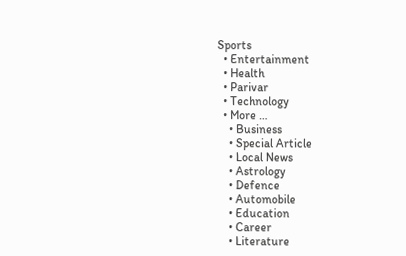Sports
  • Entertainment
  • Health
  • Parivar
  • Technology
  • More …
    • Business
    • Special Article
    • Local News
    • Astrology
    • Defence
    • Automobile
    • Education
    • Career
    • Literature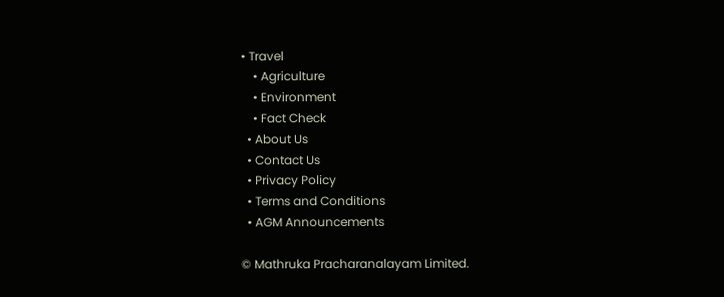• Travel
    • Agriculture
    • Environment
    • Fact Check
  • About Us
  • Contact Us
  • Privacy Policy
  • Terms and Conditions
  • AGM Announcements

© Mathruka Pracharanalayam Limited.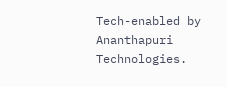Tech-enabled by Ananthapuri Technologies.